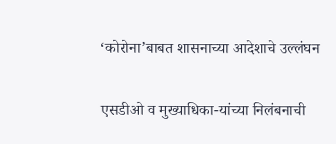‘कोरोना’बाबत शासनाच्या आदेशाचे उल्लंघन

एसडीओ व मुख्याधिका-यांच्या निलंबनाची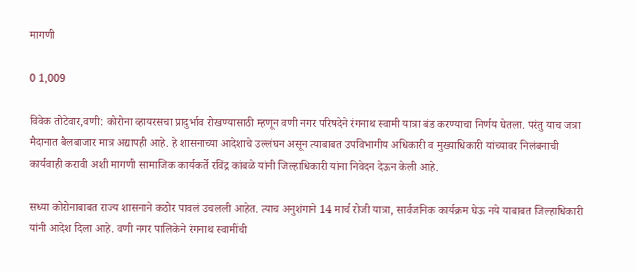मागणी

0 1,009

विवेक तोटेवार,वणी: कोरोना व्हायरसचा प्रादुर्भाव रोखण्यासाठी म्हणून वणी नगर परिषदेने रंगनाथ स्वामी यात्रा बंड करण्याचा निर्णय घेतला. परंतु याच जत्रा मैदानात बैलबाजार मात्र अद्यापही आहे. हे शासनाच्या आदेशाचे उल्लंघन असून त्याबाबत उपविभागीय अधिकारी व मुख्याधिकारी यांच्यावर निलंबनाची कार्यवाही करावी अशी मागणी सामाजिक कार्यकर्ते रविंद्र कांबळे यांनी जिल्हाधिकारी यांना निवेदन देऊन केली आहे.

सध्या कोरोनाबाबत राज्य शासनाने कठोर पावलं उचलली आहेत. त्याच अनुशंगाने 14 मार्च रोजी यात्रा, सार्वजनिक कार्यक्रम घेऊ नये याबाबत जिल्हाधिकारी यांनी आदेश दिला आहे. वणी नगर पालिकेने रंगनाथ स्वामींची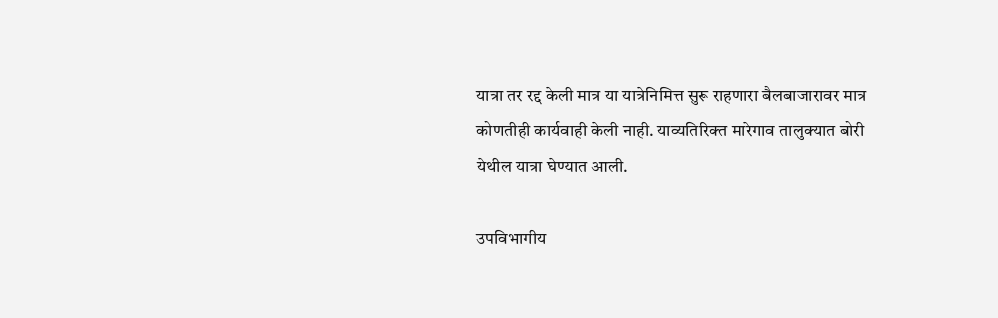यात्रा तर रद्द केली मात्र या यात्रेनिमित्त सुरू राहणारा बैलबाजारावर मात्र कोणतीही कार्यवाही केली नाही. याव्यतिरिक्त मारेगाव तालुक्यात बोरी येथील यात्रा घेण्यात आली.

उपविभागीय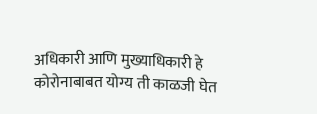अधिकारी आणि मुख्याधिकारी हे कोरोनाबाबत योग्य ती काळजी घेत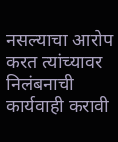नसल्याचा आरोप करत त्यांच्यावर निलंबनाची कार्यवाही करावी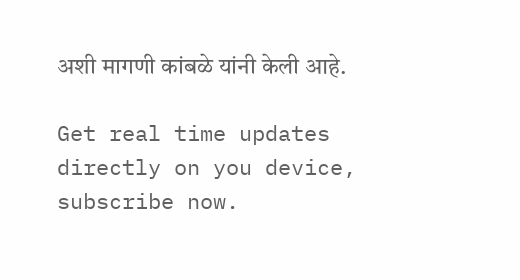अशी मागणी कांबळे यांनी केली आहे.

Get real time updates directly on you device, subscribe now.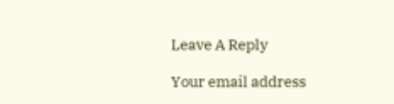Leave A Reply

Your email address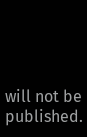will not be published.